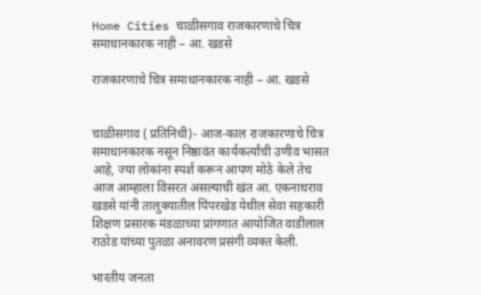Home Cities चाळीसगाव राजकारणाचे चित्र समाधानकारक नाही – आ. खडसे

राजकारणाचे चित्र समाधानकारक नाही – आ. खडसे


चाळीसगाव ( प्रतिनिधी)- आज-काल राजकारणाचे चित्र समाधानकारक नसून निष्ठावंत कार्यकर्त्यांची उणीव भासत आहे, ज्या लोकांना स्पर्श करून आपण मोठे केले तेच आज आम्हाला विसरत असल्याची खंत आ. एकनाथराव खडसे यांनी तालुक्यातील पिंपरखेड येथील सेवा सहकारी शिक्षण प्रसारक मंडळाच्या प्रांगणात आयोजित वाडीलाल राठोड यांच्या पुतळा अनावरण प्रसंगी व्यक्त केली.

भारतीय जनता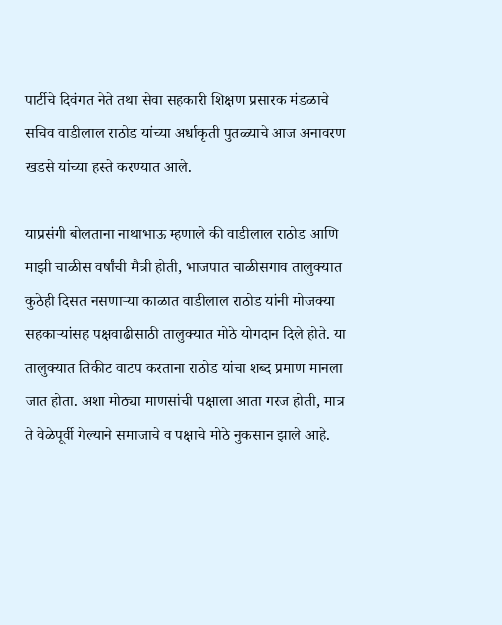पार्टीचे दिवंगत नेते तथा सेवा सहकारी शिक्षण प्रसारक मंडळाचे सचिव वाडीलाल राठोड यांच्या अर्धाकृती पुतळ्याचे आज अनावरण खडसे यांच्या हस्ते करण्यात आले.

याप्रसंगी बोलताना नाथाभाऊ म्हणाले की वाडीलाल राठोड आणि माझी चाळीस वर्षांची मैत्री होती, भाजपात चाळीसगाव तालुक्‍यात कुठेही दिसत नसणाऱ्या काळात वाडीलाल राठोड यांनी मोजक्या सहकाऱ्यांसह पक्षवाढीसाठी तालुक्यात मोठे योगदान दिले होते. या तालुक्यात तिकीट वाटप करताना राठोड यांचा शब्द प्रमाण मानला जात होता. अशा मोठ्या माणसांची पक्षाला आता गरज होती, मात्र ते वेळेपूर्वी गेल्याने समाजाचे व पक्षाचे मोठे नुकसान झाले आहे.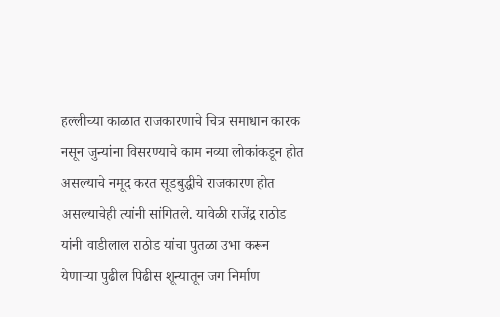हल्लीच्या काळात राजकारणाचे चित्र समाधान कारक नसून जुन्यांना विसरण्याचे काम नव्या लोकांकडून होत असल्याचे नमूद करत सूडबुद्धीचे राजकारण होत असल्याचेही त्यांनी सांगितले. यावेळी राजेंद्र राठोड यांनी वाडीलाल राठोड यांचा पुतळा उभा करून येणाऱ्या पुढील पिढीस शून्यातून जग निर्माण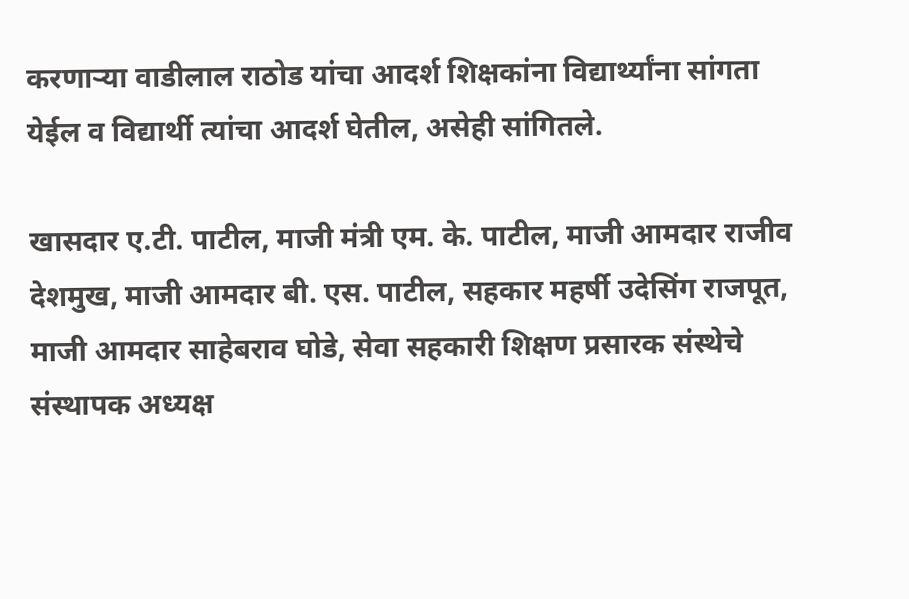करणाऱ्या वाडीलाल राठोड यांचा आदर्श शिक्षकांना विद्यार्थ्यांना सांगता येईल व विद्यार्थी त्यांचा आदर्श घेतील, असेही सांगितले.

खासदार ए.टी. पाटील, माजी मंत्री एम. के. पाटील, माजी आमदार राजीव देशमुख, माजी आमदार बी. एस. पाटील, सहकार महर्षी उदेसिंग राजपूत, माजी आमदार साहेबराव घोडे, सेवा सहकारी शिक्षण प्रसारक संस्थेचे संस्थापक अध्यक्ष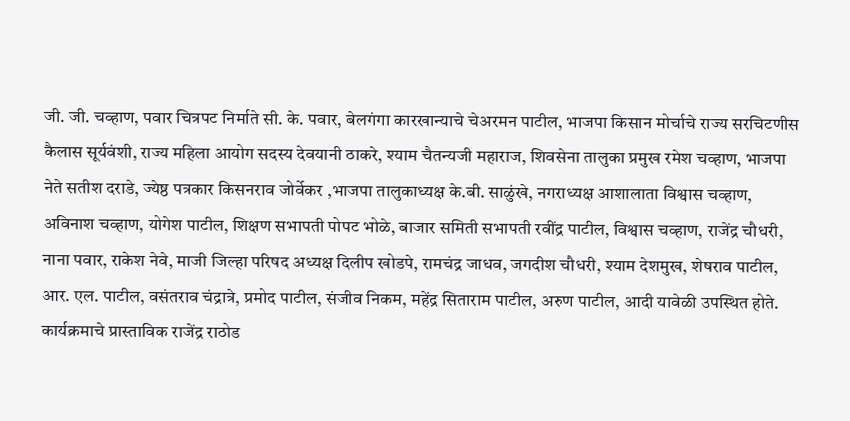जी. जी. चव्हाण, पवार चित्रपट निर्माते सी. के. पवार, बेलगंगा कारखान्याचे चेअरमन पाटील, भाजपा किसान मोर्चाचे राज्य सरचिटणीस कैलास सूर्यवंशी, राज्य महिला आयोग सदस्य देवयानी ठाकरे, श्याम चैतन्यजी महाराज, शिवसेना तालुका प्रमुख रमेश चव्हाण, भाजपा नेते सतीश दराडे, ज्येष्ठ पत्रकार किसनराव जोर्वेकर ,भाजपा तालुकाध्यक्ष के.बी. साळुंखे, नगराध्यक्ष आशालाता विश्वास चव्हाण, अविनाश चव्हाण, योगेश पाटील, शिक्षण सभापती पोपट भोळे, बाजार समिती सभापती रवींद्र पाटील, विश्वास चव्हाण, राजेंद्र चौधरी, नाना पवार, राकेश नेवे, माजी जिल्हा परिषद अध्यक्ष दिलीप खोडपे, रामचंद्र जाधव, जगदीश चौधरी, श्याम देशमुख, शेषराव पाटील, आर. एल. पाटील, वसंतराव चंद्रात्रे, प्रमोद पाटील, संजीव निकम, महेंद्र सिताराम पाटील, अरुण पाटील, आदी यावेळी उपस्थित होते. कार्यक्रमाचे प्रास्ताविक राजेंद्र राठोड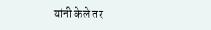यांनी केले तर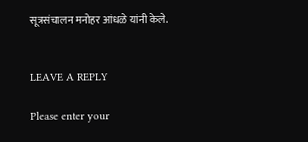सूत्रसंचालन मनोहर आंधळे यांनी केले.


LEAVE A REPLY

Please enter your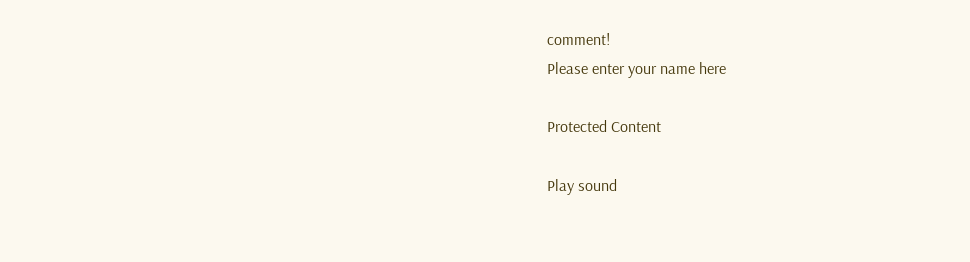comment!
Please enter your name here

Protected Content

Play sound